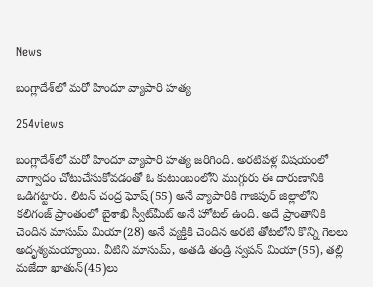News

బంగ్లాదేశ్‌లో మరో హిందూ వ్యాపారి హత్య

254views

బంగ్లాదేశ్‌లో మరో హిందూ వ్యాపారి హత్య జరిగింది. అరటిపళ్ల విషయంలో వాగ్వాదం చోటుచేసుకోవడంతో ఓ కుటుంబంలోని ముగ్గురు ఈ దారుణానికి ఒడిగట్టారు. లిటన్‌ చంద్ర ఘోష్‌(55) అనే వ్యాపారికి గాజిపుర్‌ జిల్లాలోని కలిగంజ్‌ ప్రాంతంలో బైశాఖి స్వీట్‌మీట్‌ అనే హోటల్‌ ఉంది. అదే ప్రాంతానికి చెందిన మాసుమ్‌ మియా(28) అనే వ్యక్తికి చెందిన అరటి తోటలోని కొన్ని గెలలు అదృశ్యమయ్యాయి. వీటిని మాసుమ్, అతడి తండ్రి స్వపన్‌ మియా(55), తల్లి మజేదా ఖాతున్‌(45)లు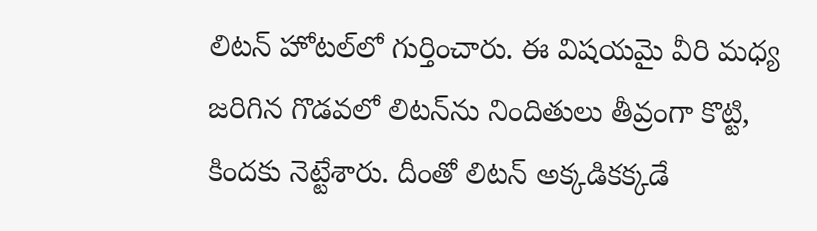లిటన్‌ హోటల్‌లో గుర్తించారు. ఈ విషయమై వీరి మధ్య జరిగిన గొడవలో లిటన్‌ను నిందితులు తీవ్రంగా కొట్టి, కిందకు నెట్టేశారు. దీంతో లిటన్‌ అక్కడికక్కడే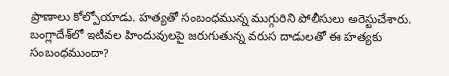ప్రాణాలు కోల్పోయాడు. హత్యతో సంబంధమున్న ముగ్గురిని పోలీసులు అరెస్టుచేశారు. బంగ్లాదేశ్‌లో ఇటీవల హిందువులపై జరుగుతున్న వరుస దాడులతో ఈ హత్యకు సంబంధముందా?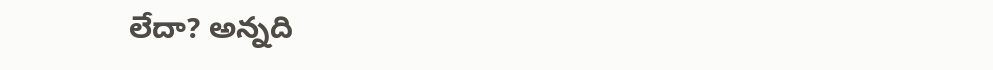లేదా? అన్నది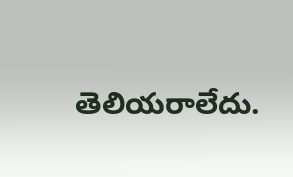తెలియరాలేదు.